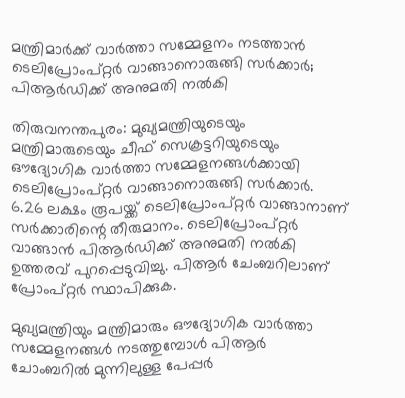മന്ത്രിമാർക്ക് വാർത്താ സമ്മേളനം നടത്താൻ ടെലിപ്രോംപ്റ്റർ വാങ്ങാനൊരുങ്ങി സർക്കാർ; പിആർഡിക്ക് അനുമതി നൽകി

തിരുവനന്തപുരം: മുഖ്യമന്ത്രിയുടെയും മന്ത്രിമാരുടെയും ചീഫ് സെക്രട്ടറിയുടെയും ഔദ്യോഗിക വാർത്താ സമ്മേളനങ്ങൾക്കായി ടെലിപ്രോംപ്റ്റർ വാങ്ങാനൊരുങ്ങി സർക്കാർ. 6.26 ലക്ഷം രൂപയ്ക്ക് ടെലിപ്രോംപ്റ്റർ വാങ്ങാനാണ് സർക്കാരിന്റെ തീരുമാനം. ടെലിപ്രോംപ്റ്റർ വാങ്ങാൻ പിആർഡിക്ക് അനുമതി നൽകി ഉത്തരവ് പുറപ്പെടുവിച്ചു. പിആർ ചേംബറിലാണ് പ്രോംപ്റ്റർ സ്ഥാപിക്കുക.

മുഖ്യമന്ത്രിയും മന്ത്രിമാരും ഔദ്യോഗിക വാർത്താ സമ്മേളനങ്ങൾ നടത്തുമ്പോൾ പിആർ ചോംബറിൽ മുന്നിലുള്ള പേപ്പർ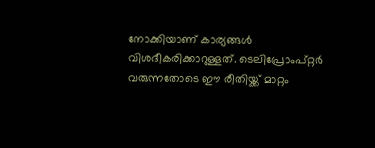നോക്കിയാണ് കാര്യങ്ങൾ വിശദീകരിക്കാറുള്ളത്. ടെലിപ്രോംപ്റ്റർ വരുന്നതോടെ ഈ രീതിയ്ക്ക് മാറ്റം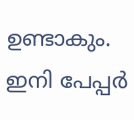ഉണ്ടാകും. ഇനി പേപ്പർ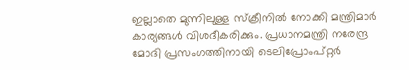ഇല്ലാതെ മുന്നിലുള്ള സ്‌ക്രീനിൽ നോക്കി മന്ത്രിമാർ കാര്യങ്ങൾ വിശദീകരിക്കും. പ്രധാനമന്ത്രി നരേന്ദ്ര മോദി പ്രസംഗത്തിനായി ടെലിപ്രോംപ്റ്റർ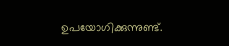ഉപയോഗിക്കുന്നുണ്ട്.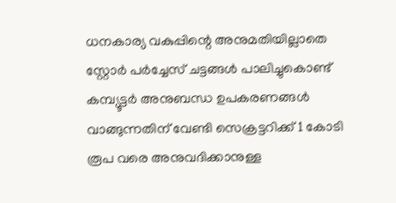ധനകാര്യ വകുപ്പിന്റെ അനുമതിയില്ലാതെ സ്റ്റോർ പർച്ചേസ് ചട്ടങ്ങൾ പാലിച്ചുകൊണ്ട് കമ്പ്യൂട്ടർ അനുബന്ധ ഉപകരണങ്ങൾ വാങ്ങുന്നതിന് വേണ്ടി സെക്രട്ടറിക്ക് 1 കോടി രൂപ വരെ അനുവദിക്കാനുള്ള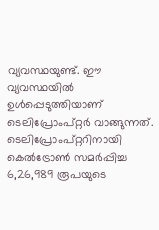വ്യവസ്ഥയുണ്ട്. ഈ വ്യവസ്ഥയിൽ ഉൾപ്പെടുത്തിയാണ് ടെലിപ്രോംപ്റ്റർ വാങ്ങുന്നത്. ടെലിപ്രോംപ്റ്ററിനായി കെൽട്രോൺ സമർപ്പിച്ച 6,26,989 രൂപയുടെ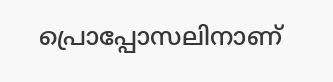പ്രൊപ്പോസലിനാണ്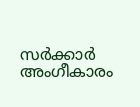സർക്കാർ അംഗീകാരം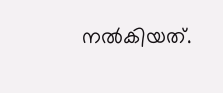നൽകിയത്.